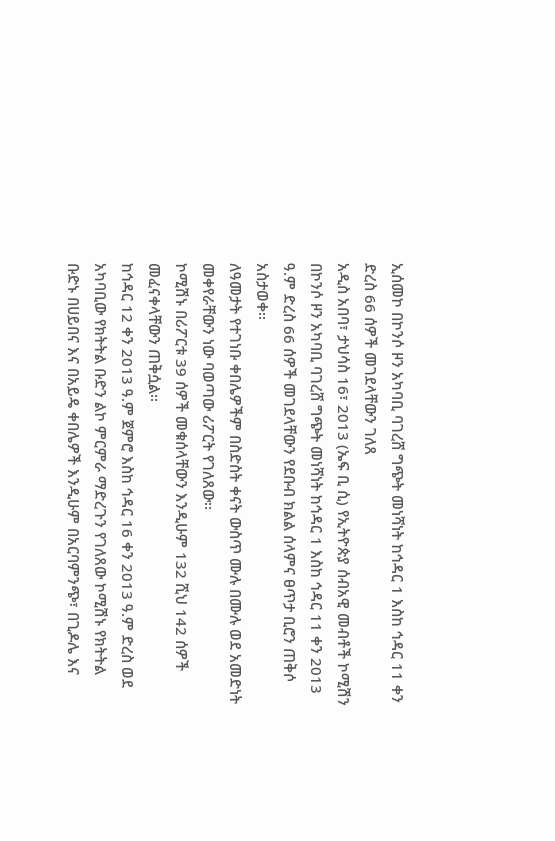ኢሰመኮ በኮንሶ ዞን አካባቢ ባገረሸ ግጭት መነሻነት ከኅዳር 1 እስከ ኅዳር 11 ቀን ድረስ 66 ሰዎች መገደላቸውን ገለጸ
አዲስ አበባ፣ ታህሳስ 16፣ 2013 (ኤፍ ቢ ሲ) የኢትዮጵያ ሰብአዊ መብቶች ኮሚሽን በኮንሶ ዞን አካባቢ ባገረሸ ግጭት መነሻነት ከኅዳር 1 እስከ ኅዳር 11 ቀን 2013 ዓ.ም ድረስ 66 ሰዎች መገደላቸውን የደቡብ ክልል ሰላምና ፀጥታ ቢሮን ጠቅሶ አስታወቀ፡፡
ለዓመታት የተገነቡ ቀበሌዎችም በስድስት ቀናት ውስጥ ሙሉ በሙሉ ወደ አመድነት መቀየራቸውን ነው ባወጣው ሪፖርት የገለጸው፡፡
ኮሚሽኑ በሪፖርቱ 39 ሰዎች መቁሰላቸውን እንዲሁም 132 ሺህ 142 ሰዎች መፈናቀላቸውን ጠቅሷል፡፡
ከኅዳር 12 ቀን 2013 ዓ.ም ጀምሮ እስከ ኅዳር 16 ቀን 2013 ዓ.ም ድረስ ወደ አካባቢው የክትትል ቡድን ልኮ ምርምራ ማድረጉን የገለጸው ኮሚሽኑ የክትትል ቡድኑ በሀይበና እና በአይዴ ቀበሌዎች እንዲሁም በአርባምንጭ፣ በጊዶሌ እና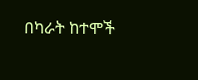በካራት ከተሞች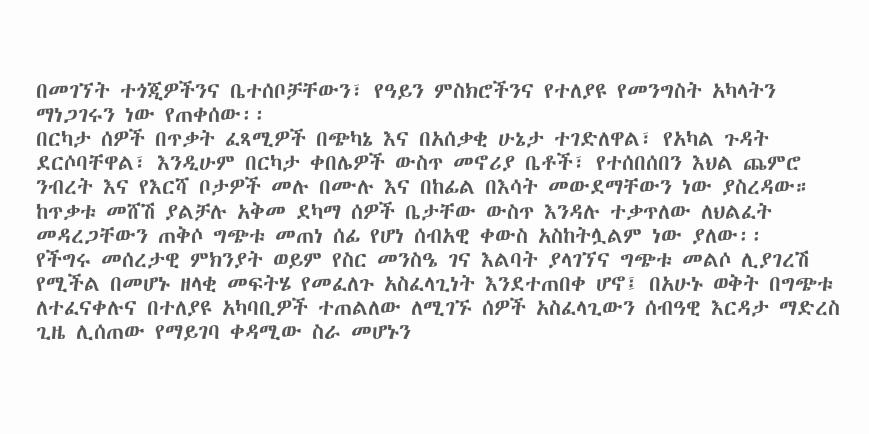በመገኘት ተጎጂዎችንና ቤተሰቦቻቸውን፣ የዓይን ምስክሮችንና የተለያዩ የመንግስት አካላትን ማነጋገሩን ነው የጠቀሰው፡፡
በርካታ ሰዎች በጥቃት ፈጻሚዎች በጭካኔ እና በአሰቃቂ ሁኔታ ተገድለዋል፣ የአካል ጉዳት ደርሶባቸዋል፣ እንዲሁም በርካታ ቀበሌዎች ውስጥ መኖሪያ ቤቶች፣ የተሰበሰበን እህል ጨምሮ ንብረት እና የእርሻ ቦታዎች መሉ በሙሉ እና በከፊል በእሳት መውደማቸውን ነው ያስረዳው።
ከጥቃቱ መሸሽ ያልቻሉ አቅመ ደካማ ሰዎች ቤታቸው ውስጥ እንዳሉ ተቃጥለው ለህልፈት መዳረጋቸውን ጠቅሶ ግጭቱ መጠነ ሰፊ የሆነ ሰብአዊ ቀውስ አስከትሏልም ነው ያለው፡፡
የችግሩ መሰረታዊ ምክንያት ወይም የስር መንስዔ ገና እልባት ያላገኘና ግጭቱ መልሶ ሊያገረሽ የሚችል በመሆኑ ዘላቂ መፍትሄ የመፈለጉ አስፈላጊነት እንደተጠበቀ ሆኖ፤ በአሁኑ ወቅት በግጭቱ ለተፈናቀሉና በተለያዩ አካባቢዎች ተጠልለው ለሚገኙ ሰዎች አስፈላጊውን ሰብዓዊ እርዳታ ማድረስ ጊዜ ሊሰጠው የማይገባ ቀዳሚው ስራ መሆኑን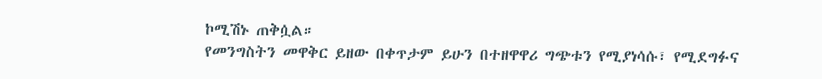ኮሚሽኑ ጠቅሷል።
የመንግስትን መዋቅር ይዘው በቀጥታም ይሁን በተዘዋዋሪ ግጭቱን የሚያነሳሱ፣ የሚደግፉና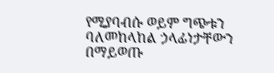የሚያባብሱ ወይም ግጭቱን ባለመከላከል ኃላፊነታቸውን በማይወጡ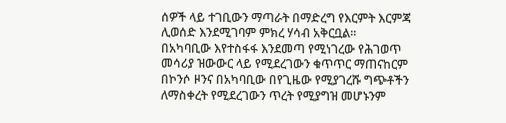ሰዎች ላይ ተገቢውን ማጣራት በማድረግ የእርምት እርምጃ ሊወሰድ እንደሚገባም ምክረ ሃሳብ አቅርቧል።
በአካባቢው እየተስፋፋ እንደመጣ የሚነገረው የሕገወጥ መሳሪያ ዝውውር ላይ የሚደረገውን ቁጥጥር ማጠናከርም በኮንሶ ዞንና በአካባቢው በየጊዜው የሚያገረሹ ግጭቶችን ለማስቀረት የሚደረገውን ጥረት የሚያግዝ መሆኑንም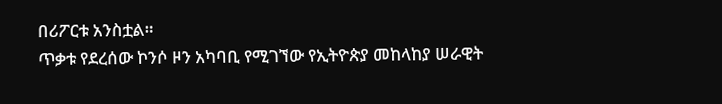በሪፖርቱ አንስቷል።
ጥቃቱ የደረሰው ኮንሶ ዞን አካባቢ የሚገኘው የኢትዮጵያ መከላከያ ሠራዊት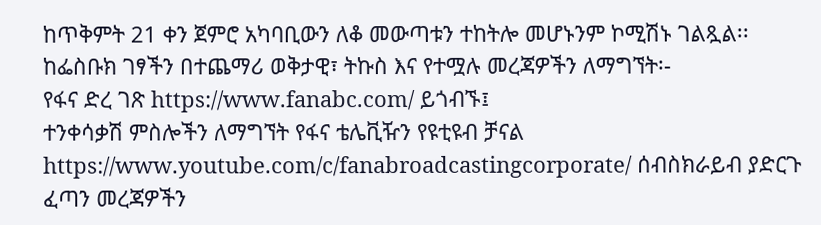ከጥቅምት 21 ቀን ጀምሮ አካባቢውን ለቆ መውጣቱን ተከትሎ መሆኑንም ኮሚሽኑ ገልጿል፡፡
ከፌስቡክ ገፃችን በተጨማሪ ወቅታዊ፣ ትኩስ እና የተሟሉ መረጃዎችን ለማግኘት፡-
የፋና ድረ ገጽ https://www.fanabc.com/ ይጎብኙ፤
ተንቀሳቃሽ ምስሎችን ለማግኘት የፋና ቴሌቪዥን የዩቲዩብ ቻናል https://www.youtube.com/c/fanabroadcastingcorporate/ ሰብስክራይብ ያድርጉ
ፈጣን መረጃዎችን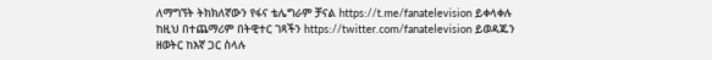ለማግኘት ትክክለኛውን የፋና ቴሌግራም ቻናል https://t.me/fanatelevision ይቀላቀሉ
ከዚህ በተጨማሪም በትዊተር ገጻችን https://twitter.com/fanatelevision ይወዳጁን
ዘወትር ከእኛ ጋር ስላሉ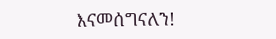እናመሰግናለን!